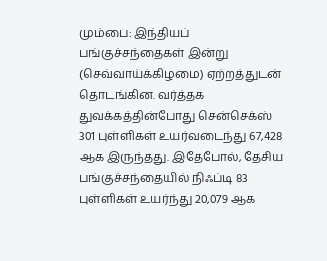மும்பை: இந்தியப் பங்குச்சந்தைகள் இன்று (செவ்வாய்க்கிழமை) ஏற்றத்துடன் தொடங்கின. வர்த்தக துவக்கத்தின்போது சென்செக்ஸ் 301 புள்ளிகள் உயர்வடைந்து 67,428 ஆக இருந்தது. இதேபோல், தேசிய பங்குச்சந்தையில் நிஃப்டி 83 புள்ளிகள் உயர்ந்து 20,079 ஆக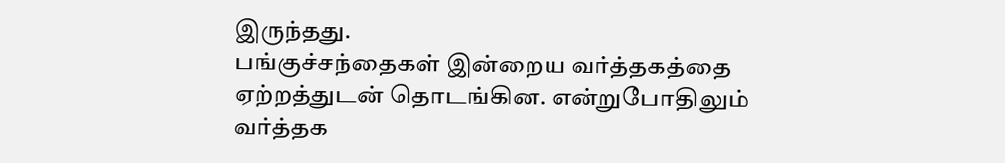இருந்தது.
பங்குச்சந்தைகள் இன்றைய வர்த்தகத்தை ஏற்றத்துடன் தொடங்கின. என்றுபோதிலும் வர்த்தக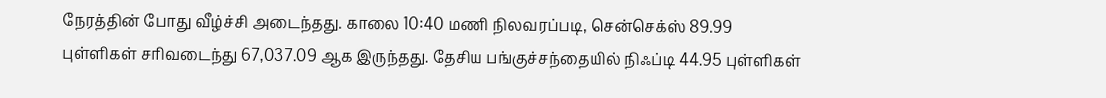நேரத்தின் போது வீழ்ச்சி அடைந்தது. காலை 10:40 மணி நிலவரப்படி, சென்செக்ஸ் 89.99 புள்ளிகள் சரிவடைந்து 67,037.09 ஆக இருந்தது. தேசிய பங்குச்சந்தையில் நிஃப்டி 44.95 புள்ளிகள்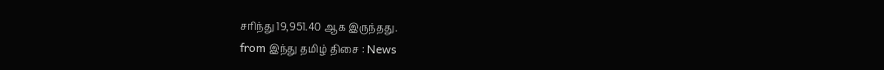சரிந்து 19,951.40 ஆக இருந்தது.
from இந்து தமிழ் திசை : News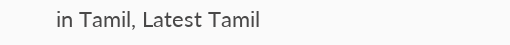in Tamil, Latest Tamil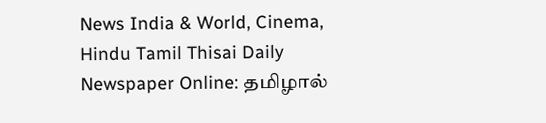News India & World, Cinema, Hindu Tamil Thisai Daily Newspaper Online: தமிழால்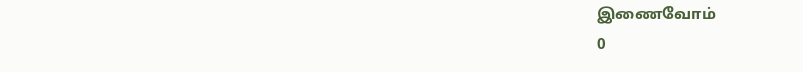இணைவோம்
0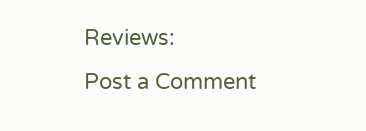Reviews:
Post a Comment